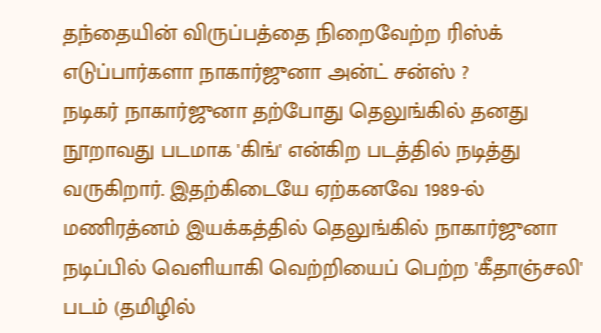தந்தையின் விருப்பத்தை நிறைவேற்ற ரிஸ்க் எடுப்பார்களா நாகார்ஜுனா அன்ட் சன்ஸ் ?
நடிகர் நாகார்ஜுனா தற்போது தெலுங்கில் தனது நூறாவது படமாக 'கிங்' என்கிற படத்தில் நடித்து வருகிறார். இதற்கிடையே ஏற்கனவே 1989-ல் மணிரத்னம் இயக்கத்தில் தெலுங்கில் நாகார்ஜுனா நடிப்பில் வெளியாகி வெற்றியைப் பெற்ற 'கீதாஞ்சலி' படம் (தமிழில்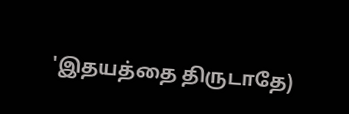'இதயத்தை திருடாதே)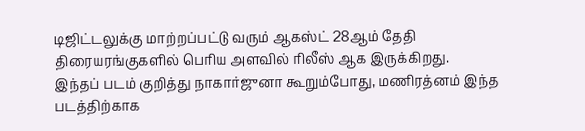டிஜிட்டலுக்கு மாற்றப்பட்டு வரும் ஆகஸ்ட் 28ஆம் தேதி திரையரங்குகளில் பெரிய அளவில் ரிலீஸ் ஆக இருக்கிறது.
இந்தப் படம் குறித்து நாகார்ஜுனா கூறும்போது, மணிரத்னம் இந்த படத்திற்காக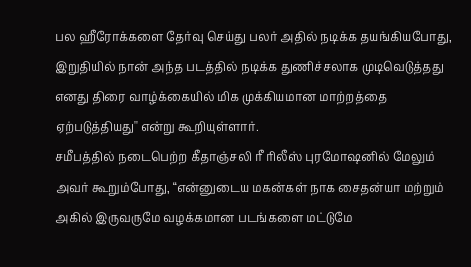பல ஹீரோக்களை தேர்வு செய்து பலர் அதில் நடிக்க தயங்கியபோது, இறுதியில் நான் அந்த படத்தில் நடிக்க துணிச்சலாக முடிவெடுத்தது எனது திரை வாழ்க்கையில் மிக முக்கியமான மாற்றத்தை ஏற்படுத்தியது'' என்று கூறியுள்ளார்.
சமீபத்தில் நடைபெற்ற கீதாஞ்சலி ரீ ரிலீஸ் புரமோஷனில் மேலும் அவர் கூறும்போது, “என்னுடைய மகன்கள் நாக சைதன்யா மற்றும் அகில் இருவருமே வழக்கமான படங்களை மட்டுமே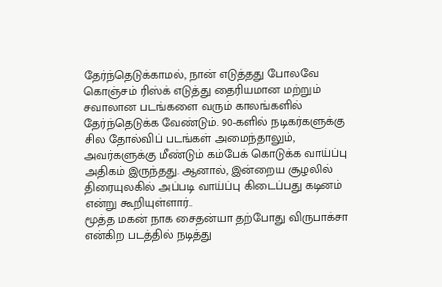தேர்ந்தெடுக்காமல், நான் எடுத்தது போலவே கொஞ்சம் ரிஸ்க் எடுத்து தைரியமான மற்றும் சவாலான படங்களை வரும் காலங்களில் தேர்ந்தெடுக்க வேண்டும். 90-களில் நடிகர்களுக்கு சில தோல்விப் படங்கள் அமைந்தாலும், அவர்களுக்கு மீண்டும் கம்பேக் கொடுக்க வாய்ப்பு அதிகம் இருந்தது. ஆனால், இன்றைய சூழலில் திரையுலகில் அப்படி வாய்ப்பு கிடைப்பது கடினம் என்று கூறியுள்ளார்..
மூத்த மகன் நாக சைதன்யா தற்போது விருபாக்சா என்கிற படத்தில் நடித்து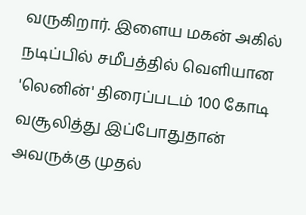வருகிறார். இளைய மகன் அகில் நடிப்பில் சமீபத்தில் வெளியான 'லெனின்' திரைப்படம் 100 கோடி வசூலித்து இப்போதுதான் அவருக்கு முதல்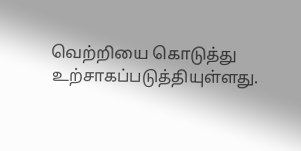வெற்றியை கொடுத்து உற்சாகப்படுத்தியுள்ளது.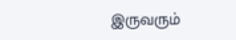இருவரும்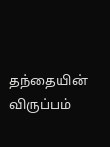தந்தையின் விருப்பம்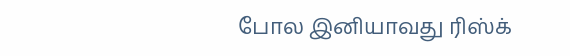போல இனியாவது ரிஸ்க்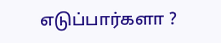எடுப்பார்களா ?